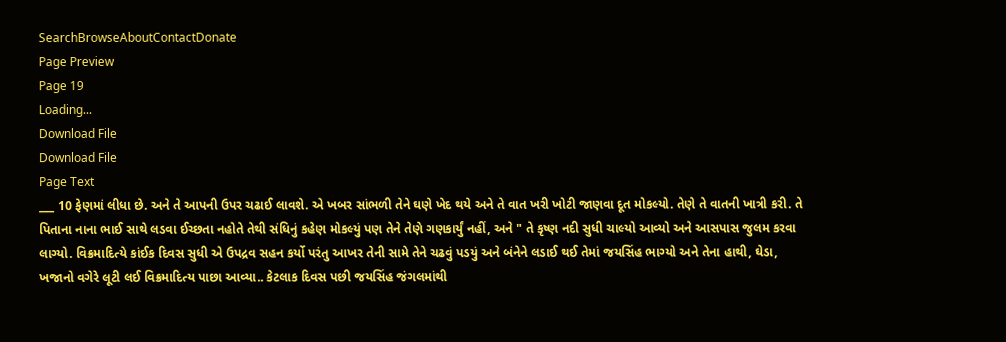SearchBrowseAboutContactDonate
Page Preview
Page 19
Loading...
Download File
Download File
Page Text
___ 10 ફેણમાં લીધા છે. અને તે આપની ઉપર ચઢાઈ લાવશે. એ ખબર સાંભળી તેને ઘણે ખેદ થયે અને તે વાત ખરી ખોટી જાણવા દૂત મોકલ્યો. તેણે તે વાતની ખાત્રી કરી. તે પિતાના નાના ભાઈ સાથે લડવા ઈચ્છતા નહોતે તેથી સંધિનું કહેણ મોકલ્યું પણ તેને તેણે ગણકાર્યું નહીં, અને " તે કૃષ્ણ નદી સુધી ચાલ્યો આવ્યો અને આસપાસ જુલમ કરવા લાગ્યો. વિક્રમાદિત્યે કાંઈક દિવસ સુધી એ ઉપદ્રવ સહન કર્યો પરંતુ આખર તેની સામે તેને ચઢવું પડયું અને બંનેને લડાઈ થઈ તેમાં જયસિંહ ભાગ્યો અને તેના હાથી, ઘેડા, ખજાનો વગેરે લૂટી લઈ વિક્રમાદિત્ય પાછા આવ્યા.. કેટલાક દિવસ પછી જયસિંહ જંગલમાંથી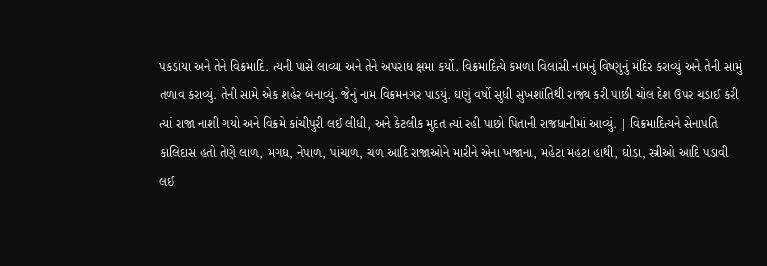પકડાયા અને તેને વિક્રમાદિ. ત્યની પાસે લાવ્યા અને તેને અપરાધ ક્ષમા કર્યો. વિક્રમાદિત્યે કમળા વિલાસી નામનું વિષ્ણુનું મંદિર કરાવ્યું અને તેની સામું તળાવ કરાવ્યું. તેની સામે એક શહેર બનાવ્યું. જેનું નામ વિક્રમનગર પાડયું. ઘણું વર્ષો સુધી સુખશાંતિથી રાજ્ય કરી પાછી ચોલ દેશ ઉપર ચડાઈ કરી ત્યાં રાજા નાશી ગયો અને વિક્રમે કાંચીપુરી લઈ લીધી, અને કેટલીક મુદત ત્યાં રહી પાછો પિતાની રાજધાનીમાં આવ્યું. | વિક્રમાદિત્યને સેનાપતિ કાલિદાસ હતો તેણે લાળ, મગધ, નેપાળ, પાંચાળ, ચળ આદિ રાજાઓને મારીને એના ખજાના, મહેટા મહટા હાથી, ઘોડા, સ્ત્રીઓ આદિ પડાવી લઈ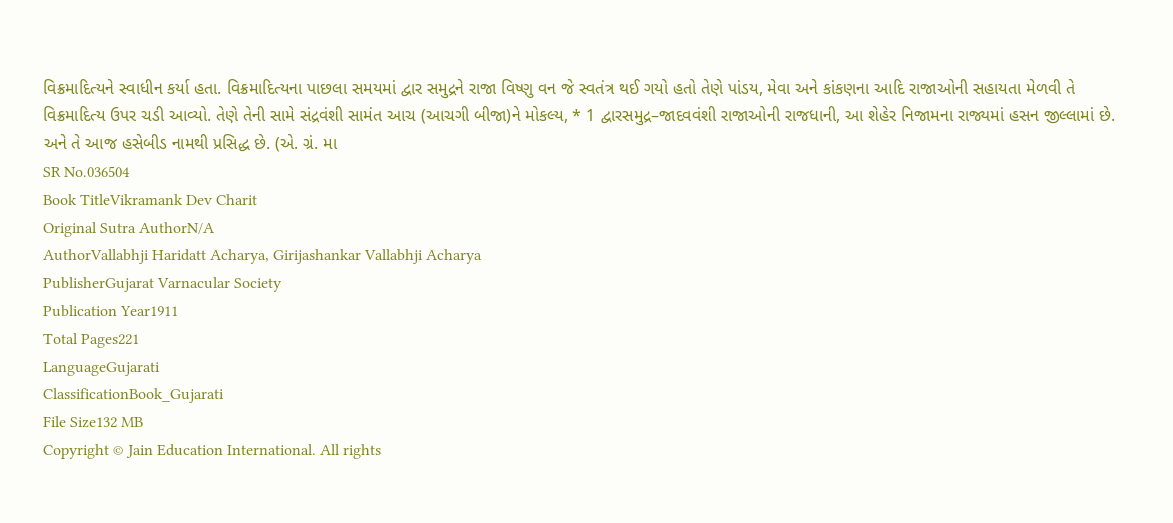વિક્રમાદિત્યને સ્વાધીન કર્યા હતા. વિક્રમાદિત્યના પાછલા સમયમાં દ્વાર સમુદ્રને રાજા વિષ્ણુ વન જે સ્વતંત્ર થઈ ગયો હતો તેણે પાંડય, મેવા અને કાંકણના આદિ રાજાઓની સહાયતા મેળવી તે વિક્રમાદિત્ય ઉપર ચડી આવ્યો. તેણે તેની સામે સંદ્રવંશી સામંત આચ (આચગી બીજા)ને મોકલ્ય, * 1 દ્વારસમુદ્ર–જાદવવંશી રાજાઓની રાજધાની, આ શેહેર નિજામના રાજ્યમાં હસન જીલ્લામાં છે. અને તે આજ હસેબીડ નામથી પ્રસિદ્ધ છે. (એ. ગ્રં. મા
SR No.036504
Book TitleVikramank Dev Charit
Original Sutra AuthorN/A
AuthorVallabhji Haridatt Acharya, Girijashankar Vallabhji Acharya
PublisherGujarat Varnacular Society
Publication Year1911
Total Pages221
LanguageGujarati
ClassificationBook_Gujarati
File Size132 MB
Copyright © Jain Education International. All rights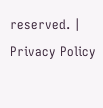reserved. | Privacy Policy